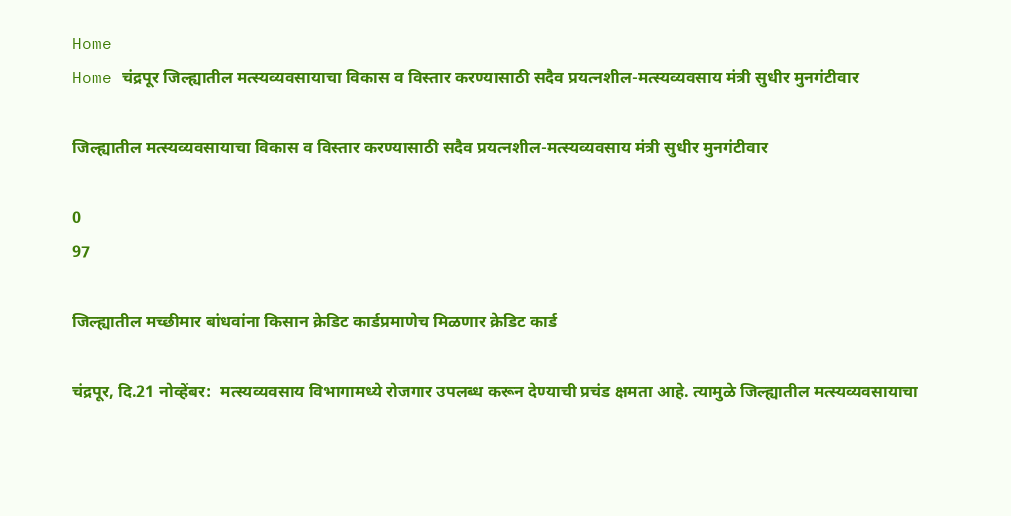Home
Home चंद्रपूर जिल्ह्यातील मत्स्यव्यवसायाचा विकास व विस्तार करण्यासाठी सदैव प्रयत्नशील-मत्स्यव्यवसाय मंत्री सुधीर मुनगंटीवार

जिल्ह्यातील मत्स्यव्यवसायाचा विकास व विस्तार करण्यासाठी सदैव प्रयत्नशील-मत्स्यव्यवसाय मंत्री सुधीर मुनगंटीवार

0
97

जिल्ह्यातील मच्छीमार बांधवांना किसान क्रेडिट कार्डप्रमाणेच मिळणार क्रेडिट कार्ड

चंद्रपूर, दि.21 नोव्हेंबर:  मत्स्यव्यवसाय विभागामध्ये रोजगार उपलब्ध करून देण्याची प्रचंड क्षमता आहे. त्यामुळे जिल्ह्यातील मत्स्यव्यवसायाचा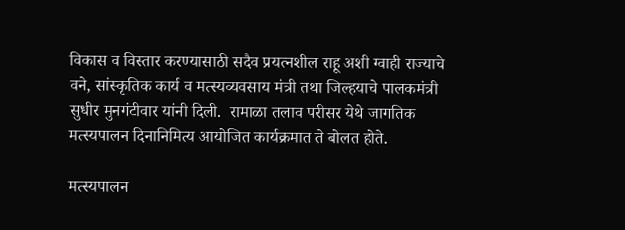विकास व विस्तार करण्यासाठी सदैव प्रयत्नशील राहू अशी ग्वाही राज्याचे वने, सांस्कृतिक कार्य व मत्स्यव्यवसाय मंत्री तथा जिल्हयाचे पालकमंत्री सुधीर मुनगंटीवार यांनी दिली.  रामाळा तलाव परीसर येथे जागतिक मत्स्यपालन दिनानिमित्य आयोजित कार्यक्रमात ते बोलत होते.

मत्स्यपालन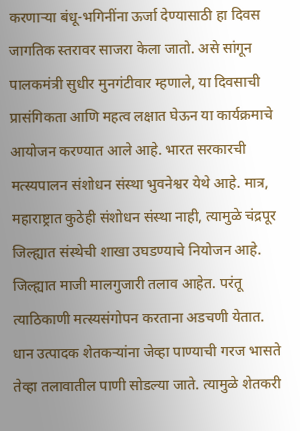करणाऱ्या बंधू-भगिनींना ऊर्जा देण्यासाठी हा दिवस जागतिक स्तरावर साजरा केला जातो. असे सांगून पालकमंत्री सुधीर मुनगंटीवार म्हणाले, या दिवसाची प्रासंगिकता आणि महत्व लक्षात घेऊन या कार्यक्रमाचे आयोजन करण्यात आले आहे. भारत सरकारची मत्स्यपालन संशोधन संस्था भुवनेश्वर येथे आहे. मात्र, महाराष्ट्रात कुठेही संशोधन संस्था नाही, त्यामुळे चंद्रपूर जिल्ह्यात संस्थेची शाखा उघडण्याचे नियोजन आहे. जिल्ह्यात माजी मालगुजारी तलाव आहेत. परंतू त्याठिकाणी मत्स्यसंगोपन करताना अडचणी येतात. धान उत्पादक शेतकऱ्यांना जेव्हा पाण्याची गरज भासते तेव्हा तलावातील पाणी सोडल्या जाते. त्यामुळे शेतकरी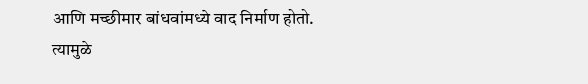आणि मच्छीमार बांधवांमध्ये वाद निर्माण होतो. त्यामुळे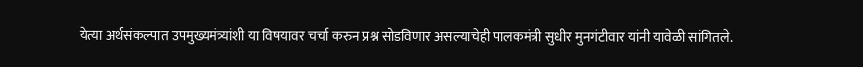येत्या अर्थसंकल्पात उपमुख्यमंत्र्यांशी या विषयावर चर्चा करुन प्रश्न सोडविणार असल्याचेही पालकमंत्री सुधीर मुनगंटीवार यांनी यावेळी सांगितले.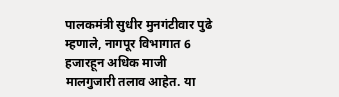पालकमंत्री सुधीर मुनगंटीवार पुढे म्हणाले, नागपूर विभागात 6 हजारहून अधिक माजी मालगुजारी तलाव आहेत. या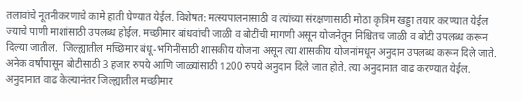तलावांचे नूतनीकरणाचे कामे हाती घेण्यात येईल. विशेषत: मत्स्यपालनासाठी व त्यांच्या संरक्षणासाठी मोठा कृत्रिम खड्डा तयार करण्यात येईल ज्याचे पाणी माशांसाठी उपलब्ध होईल. मच्छीमार बांधवांची जाळी व बोटींची मागणी असून योजनेतून निश्चितच जाळी व बोटी उपलब्ध करून दिल्या जातील.  जिल्ह्यातील मच्छिमार बंधू-भगिनींसाठी शासकीय योजना असून त्या शासकीय योजनांमधून अनुदान उपलब्ध करून दिले जाते. अनेक वर्षांपासून बोटीसाठी 3 हजार रुपये आणि जाळ्यांसाठी 1200 रुपये अनुदान दिले जात होते. त्या अनुदानात वाढ करण्यात येईल. अनुदानात वाढ केल्यानंतर जिल्ह्यातील मच्छीमार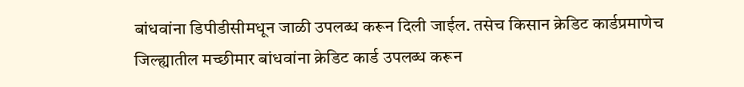बांधवांना डिपीडीसीमधून जाळी उपलब्ध करून दिली जाईल. तसेच किसान क्रेडिट कार्डप्रमाणेच जिल्ह्यातील मच्छीमार बांधवांना क्रेडिट कार्ड उपलब्ध करून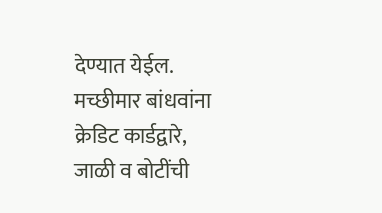देण्यात येईल. मच्छीमार बांधवांना क्रेडिट कार्डद्वारे, जाळी व बोटींची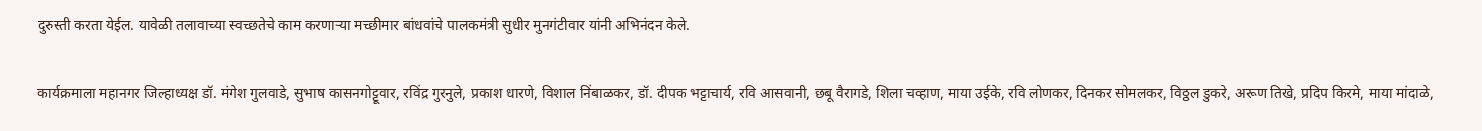दुरुस्ती करता येईल. यावेळी तलावाच्या स्वच्छतेचे काम करणाऱ्या मच्छीमार बांधवांचे पालकमंत्री सुधीर मुनगंटीवार यांनी अभिनंदन केले.

कार्यक्रमाला महानगर जिल्‍हाध्‍यक्ष डॉ. मंगेश गुलवाडे, सुभाष कासनगोट्टूवार, रविंद्र गुरनुले, प्रकाश धारणे, विशाल निंबाळकर, डॉ. दीपक भट्टाचार्य, रवि आसवानी, छबू वैरागडे, शिला चव्‍हाण, माया उईके, रवि लोणकर, दिनकर सोमलकर, विठ्ठल डुकरे, अरूण तिखे, प्रदिप किरमे, माया मांदाळे,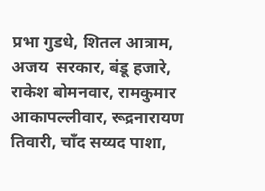प्रभा गुडधे, शितल आत्राम, अजय  सरकार, बंडू हजारे, राकेश बोमनवार, रामकुमार आकापल्‍लीवार, रूद्रनारायण तिवारी, चॉंद सय्यद पाशा,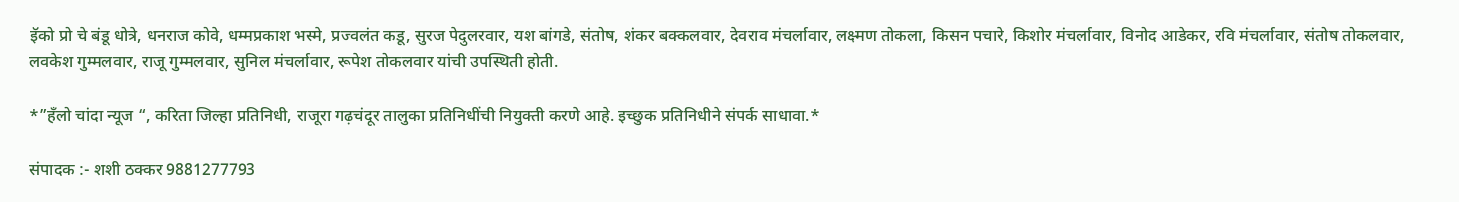इॅको प्रो चे बंडू धोत्रे, धनराज कोवे, धम्‍मप्रकाश भस्‍मे, प्रज्‍वलंत कडू, सुरज पेदुलरवार, यश बांगडे, संतोष, शंकर बक्‍कलवार, देवराव मंचर्लावार, लक्ष्‍मण तोकला, किसन पचारे, किशोर मंचर्लावार, विनोद आडेकर, रवि मंचर्लावार, संतोष तोकलवार, लवकेश गुम्‍मलवार, राजू गुम्‍मलवार, सुनिल मंचर्लावार, रूपेश तोकलवार यांची उपस्थिती होती.

*”हँलो चांदा न्यूज “, करिता जिल्हा प्रतिनिधी, राजूरा गढ़चंदूर तालुका प्रतिनिधींची नियुक्ती करणे आहे. इच्छुक प्रतिनिधीने संपर्क साधावा.*

संपादक :- शशी ठक्कर 9881277793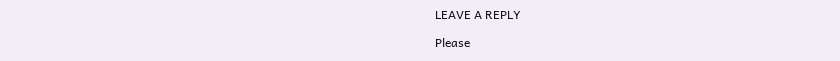LEAVE A REPLY

Please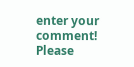enter your comment!
Please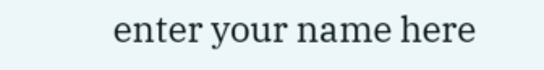enter your name here